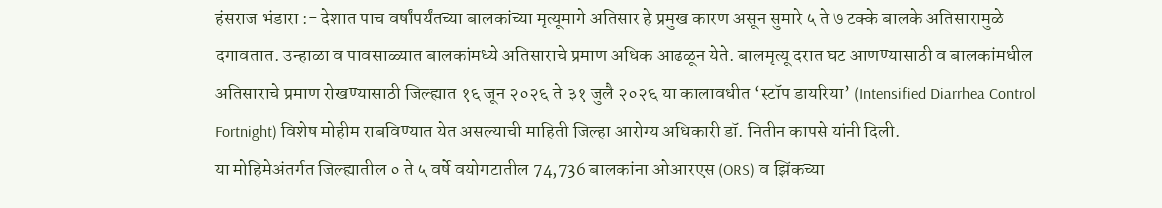हंसराज भंडारा :- देशात पाच वर्षांपर्यंतच्या बालकांच्या मृत्यूमागे अतिसार हे प्रमुख कारण असून सुमारे ५ ते ७ टक्के बालके अतिसारामुळे दगावतात. उन्हाळा व पावसाळ्यात बालकांमध्ये अतिसाराचे प्रमाण अधिक आढळून येते. बालमृत्यू दरात घट आणण्यासाठी व बालकांमधील अतिसाराचे प्रमाण रोखण्यासाठी जिल्ह्यात १६ जून २०२६ ते ३१ जुलै २०२६ या कालावधीत ‘स्टॉप डायरिया’ (Intensified Diarrhea Control Fortnight) विशेष मोहीम राबविण्यात येत असल्याची माहिती जिल्हा आरोग्य अधिकारी डॉ. नितीन कापसे यांनी दिली.
या मोहिमेअंतर्गत जिल्ह्यातील ० ते ५ वर्षे वयोगटातील 74,736 बालकांना ओआरएस (ORS) व झिंकच्या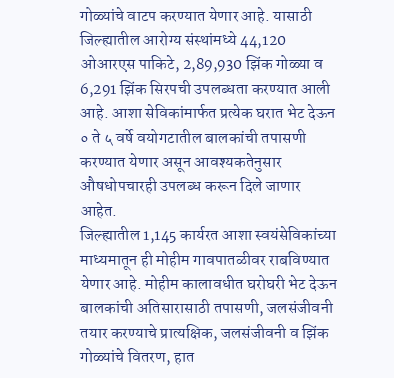गोळ्यांचे वाटप करण्यात येणार आहे. यासाठी जिल्ह्यातील आरोग्य संस्थांमध्ये 44,120 ओआरएस पाकिटे, 2,89,930 झिंक गोळ्या व 6,291 झिंक सिरपची उपलब्धता करण्यात आली आहे. आशा सेविकांमार्फत प्रत्येक घरात भेट देऊन ० ते ५ वर्षे वयोगटातील बालकांची तपासणी करण्यात येणार असून आवश्यकतेनुसार औषधोपचारही उपलब्ध करून दिले जाणार आहेत.
जिल्ह्यातील 1,145 कार्यरत आशा स्वयंसेविकांच्या माध्यमातून ही मोहीम गावपातळीवर राबविण्यात येणार आहे. मोहीम कालावधीत घरोघरी भेट देऊन बालकांची अतिसारासाठी तपासणी, जलसंजीवनी तयार करण्याचे प्रात्यक्षिक, जलसंजीवनी व झिंक गोळ्यांचे वितरण, हात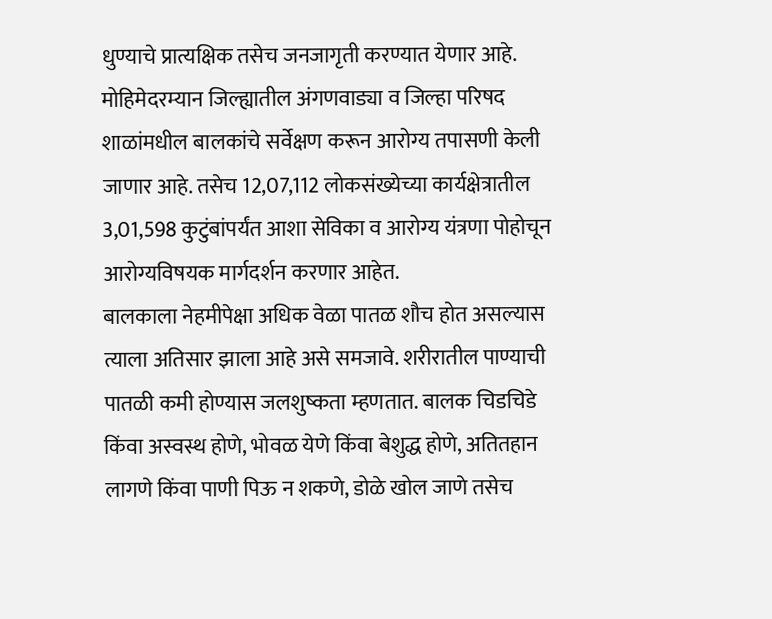धुण्याचे प्रात्यक्षिक तसेच जनजागृती करण्यात येणार आहे.
मोहिमेदरम्यान जिल्ह्यातील अंगणवाड्या व जिल्हा परिषद शाळांमधील बालकांचे सर्वेक्षण करून आरोग्य तपासणी केली जाणार आहे. तसेच 12,07,112 लोकसंख्येच्या कार्यक्षेत्रातील 3,01,598 कुटुंबांपर्यंत आशा सेविका व आरोग्य यंत्रणा पोहोचून आरोग्यविषयक मार्गदर्शन करणार आहेत.
बालकाला नेहमीपेक्षा अधिक वेळा पातळ शौच होत असल्यास त्याला अतिसार झाला आहे असे समजावे. शरीरातील पाण्याची पातळी कमी होण्यास जलशुष्कता म्हणतात. बालक चिडचिडे किंवा अस्वस्थ होणे, भोवळ येणे किंवा बेशुद्ध होणे, अतितहान लागणे किंवा पाणी पिऊ न शकणे, डोळे खोल जाणे तसेच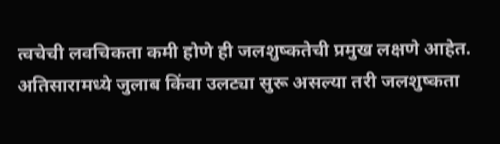त्वचेची लवचिकता कमी होणे ही जलशुष्कतेची प्रमुख लक्षणे आहेत.
अतिसारामध्ये जुलाब किंवा उलट्या सुरू असल्या तरी जलशुष्कता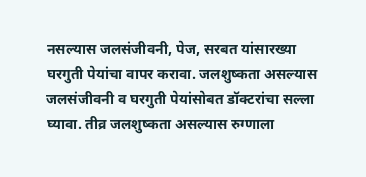नसल्यास जलसंजीवनी, पेज, सरबत यांसारख्या घरगुती पेयांचा वापर करावा. जलशुष्कता असल्यास जलसंजीवनी व घरगुती पेयांसोबत डॉक्टरांचा सल्ला घ्यावा. तीव्र जलशुष्कता असल्यास रुग्णाला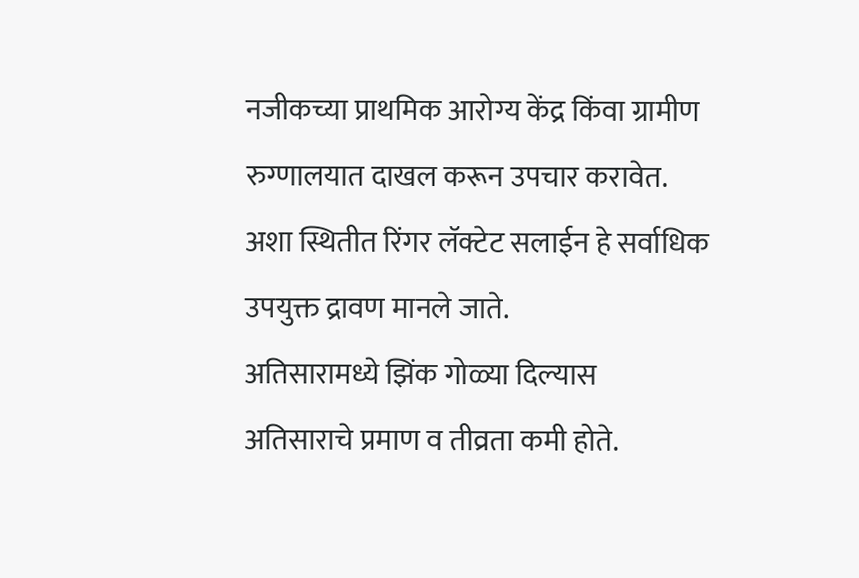नजीकच्या प्राथमिक आरोग्य केंद्र किंवा ग्रामीण रुग्णालयात दाखल करून उपचार करावेत. अशा स्थितीत रिंगर लॅक्टेट सलाईन हे सर्वाधिक उपयुक्त द्रावण मानले जाते.
अतिसारामध्ये झिंक गोळ्या दिल्यास अतिसाराचे प्रमाण व तीव्रता कमी होते.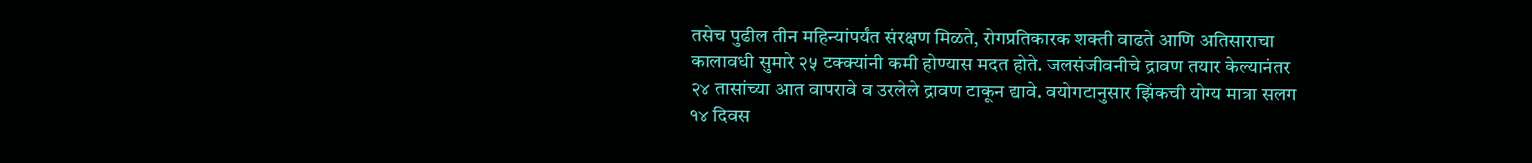तसेच पुढील तीन महिन्यांपर्यंत संरक्षण मिळते, रोगप्रतिकारक शक्ती वाढते आणि अतिसाराचा कालावधी सुमारे २५ टक्क्यांनी कमी होण्यास मदत होते. जलसंजीवनीचे द्रावण तयार केल्यानंतर २४ तासांच्या आत वापरावे व उरलेले द्रावण टाकून द्यावे. वयोगटानुसार झिंकची योग्य मात्रा सलग १४ दिवस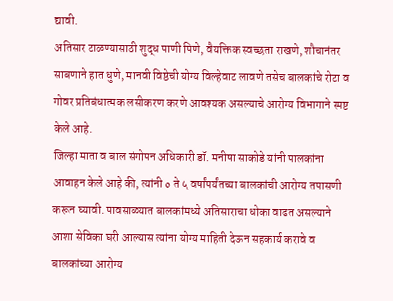द्यावी.
अतिसार टाळण्यासाठी शुद्ध पाणी पिणे, वैयक्तिक स्वच्छता राखणे, शौचानंतर साबणाने हात धुणे, मानवी विष्ठेची योग्य विल्हेवाट लावणे तसेच बालकांचे रोटा व गोवर प्रतिबंधात्मक लसीकरण करणे आवश्यक असल्याचे आरोग्य विभागाने स्पष्ट केले आहे.
जिल्हा माता व बाल संगोपन अधिकारी डॉ. मनीषा साकोडे यांनी पालकांना आवाहन केले आहे की, त्यांनी ० ते ५ वर्षांपर्यंतच्या बालकांची आरोग्य तपासणी करून घ्यावी. पावसाळ्यात बालकांमध्ये अतिसाराचा धोका वाढत असल्याने आशा सेविका घरी आल्यास त्यांना योग्य माहिती देऊन सहकार्य करावे व बालकांच्या आरोग्य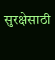सुरक्षेसाठी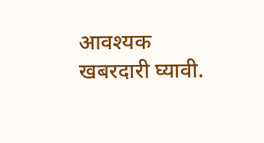आवश्यक खबरदारी घ्यावी.